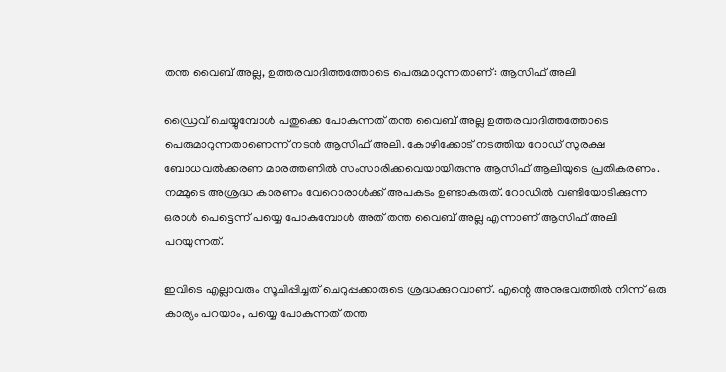തന്ത വൈബ് അല്ല, ഉത്തരവാദിത്തത്തോടെ പെരുമാറുന്നതാണ്: ആസിഫ് അലി

ഡ്രൈവ് ചെയ്യുമ്പോള്‍ പതുക്കെ പോകുന്നത് തന്ത വൈബ് അല്ല ഉത്തരവാദിത്തത്തോടെ പെരുമാറുന്നതാണെന്ന് നടന്‍ ആസിഫ് അലി. കോഴിക്കോട് നടത്തിയ റോഡ് സുരക്ഷ ബോധവല്‍ക്കരണ മാരത്തണില്‍ സംസാരിക്കവെയായിരുന്നു ആസിഫ് ആലിയുടെ പ്രതികരണം. നമ്മുടെ അശ്രദ്ധ കാരണം വേറൊരാള്‍ക്ക് അപകടം ഉണ്ടാകരുത്. റോഡില്‍ വണ്ടിയോടിക്കുന്ന ഒരാള്‍ പെട്ടെന്ന് പയ്യെ പോകുമ്പോള്‍ അത് തന്ത വൈബ് അല്ല എന്നാണ് ആസിഫ് അലി പറയുന്നത്.

ഇവിടെ എല്ലാവരും സൂചിപ്പിച്ചത് ചെറുപ്പക്കാരുടെ ശ്രദ്ധക്കുറവാണ്. എന്റെ അനുഭവത്തില്‍ നിന്ന് ഒരു കാര്യം പറയാം, പയ്യെ പോകുന്നത് തന്ത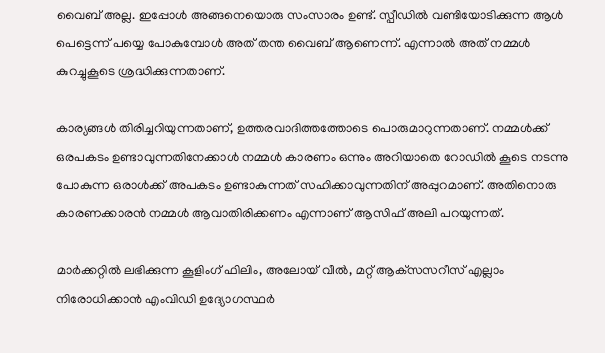വൈബ് അല്ല. ഇപ്പോള്‍ അങ്ങനെയൊരു സംസാരം ഉണ്ട്. സ്പീഡില്‍ വണ്ടിയോടിക്കുന്ന ആള്‍ പെട്ടെന്ന് പയ്യെ പോകുമ്പോള്‍ അത് തന്ത വൈബ് ആണെന്ന്. എന്നാല്‍ അത് നമ്മള്‍ കുറച്ചുകൂടെ ശ്രദ്ധിക്കുന്നതാണ്.

കാര്യങ്ങള്‍ തിരിച്ചറിയുന്നതാണ്, ഉത്തരവാദിത്തത്തോടെ പൊരുമാറുന്നതാണ്. നമ്മള്‍ക്ക് ഒരപകടം ഉണ്ടാവുന്നതിനേക്കാള്‍ നമ്മള്‍ കാരണം ഒന്നും അറിയാതെ റോഡില്‍ കൂടെ നടന്നു പോകുന്ന ഒരാള്‍ക്ക് അപകടം ഉണ്ടാകുന്നത് സഹിക്കാവുന്നതിന് അപ്പുറമാണ്. അതിനൊരു കാരണക്കാരന്‍ നമ്മള്‍ ആവാതിരിക്കണം എന്നാണ് ആസിഫ് അലി പറയുന്നത്.

മാര്‍ക്കറ്റില്‍ ലഭിക്കുന്ന കൂളിംഗ് ഫിലിം, അലോയ് വീല്‍, മറ്റ് ആക്‌സസറീസ് എല്ലാം നിരോധിക്കാന്‍ എംവിഡി ഉദ്യോഗസ്ഥര്‍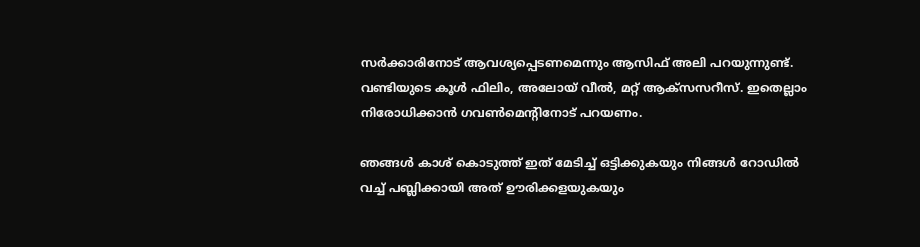സര്‍ക്കാരിനോട് ആവശ്യപ്പെടണമെന്നും ആസിഫ് അലി പറയുന്നുണ്ട്. വണ്ടിയുടെ കൂള്‍ ഫിലിം, അലോയ് വീല്‍, മറ്റ് ആക്‌സസറീസ്. ഇതെല്ലാം നിരോധിക്കാന്‍ ഗവണ്‍മെന്റിനോട് പറയണം.

ഞങ്ങള്‍ കാശ് കൊടുത്ത് ഇത് മേടിച്ച് ഒട്ടിക്കുകയും നിങ്ങള്‍ റോഡില്‍ വച്ച് പബ്ലിക്കായി അത് ഊരിക്കളയുകയും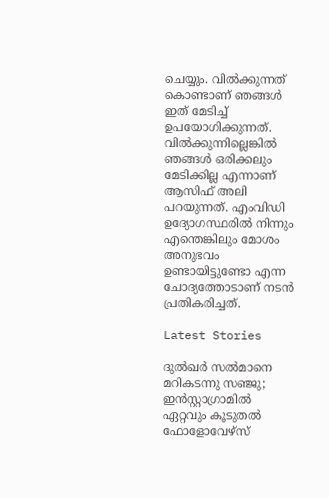ചെയ്യും. വില്‍ക്കുന്നത് കൊണ്ടാണ് ഞങ്ങള്‍ ഇത് മേടിച്ച് ഉപയോഗിക്കുന്നത്. വില്‍ക്കുന്നില്ലെങ്കില്‍ ഞങ്ങള്‍ ഒരിക്കലും മേടിക്കില്ല എന്നാണ് ആസിഫ് അലി പറയുന്നത്. എംവിഡി ഉദ്യോഗസ്ഥരില്‍ നിന്നും എന്തെങ്കിലും മോശം അനുഭവം ഉണ്ടായിട്ടുണ്ടോ എന്ന ചോദ്യത്തോടാണ് നടന്‍ പ്രതികരിച്ചത്.

Latest Stories

ദുൽഖർ സൽമാനെ മറികടന്നു സഞ്ജു; ഇൻസ്റ്റാഗ്രാമിൽ ഏറ്റവും കൂടുതൽ ഫോളോവേഴ്സ്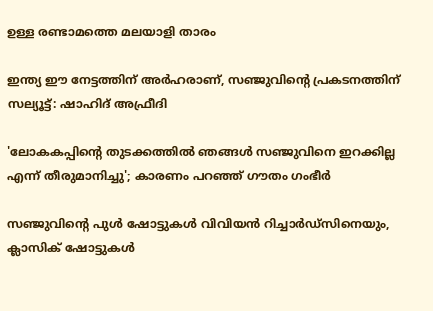ഉള്ള രണ്ടാമത്തെ മലയാളി താരം

ഇന്ത്യ ഈ നേട്ടത്തിന് അർഹരാണ്, സഞ്ജുവിന്റെ പ്രകടനത്തിന് സല്യൂട്ട്: ഷാഹിദ് അഫ്രീദി

'ലോകകപ്പിന്റെ തുടക്കത്തിൽ ഞങ്ങൾ സഞ്ജുവിനെ ഇറക്കില്ല എന്ന് തീരുമാനിച്ചു'; കാരണം പറഞ്ഞ് ഗൗതം ഗംഭീർ

സഞ്ജുവിന്റെ പുൾ ഷോട്ടുകൾ വിവിയൻ റിച്ചാർഡ്സിനെയും, ക്ലാസിക് ഷോട്ടുകൾ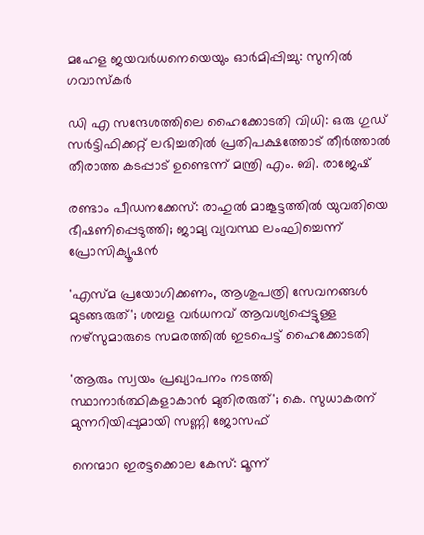മഹേള ജയവർധനെയെയും ഓർമിപ്പിച്ചു: സുനിൽ ഗവാസ്കർ

ഡി എ സന്ദേശത്തിലെ ഹൈക്കോടതി വിധി: ഒരു ഗുഡ് സര്‍ട്ടിഫിക്കറ്റ് ലഭിച്ചതിൽ പ്രതിപക്ഷത്തോട് തീര്‍ത്താല്‍ തീരാത്ത കടപ്പാട് ഉണ്ടെന്ന് മന്ത്രി എം. ബി. രാജേഷ്

രണ്ടാം പീഡനക്കേസ്: രാഹുൽ മാങ്കൂട്ടത്തിൽ യുവതിയെ ഭീഷണിപ്പെടുത്തി; ജാമ്യ വ്യവസ്ഥ ലംഘിച്ചെന്ന് പ്രോസിക്യൂഷൻ

'എസ്മ പ്രയോഗിക്കണം, ആശുപത്രി സേവനങ്ങള്‍ മുടങ്ങരുത്'; ശമ്പള വര്‍ധനവ് ആവശ്യപ്പെട്ടുള്ള നഴ്സുമാരുടെ സമരത്തിൽ ഇടപെട്ട് ഹൈക്കോടതി

'ആരും സ്വയം പ്രഖ്യാപനം നടത്തി സ്ഥാനാർത്ഥികളാകാൻ മുതിരരുത്'; കെ. സുധാകരന് മുന്നറിയിപ്പുമായി സണ്ണി ജോസഫ്

നെന്മാറ ഇരട്ടക്കൊല കേസ്: മൂന്ന്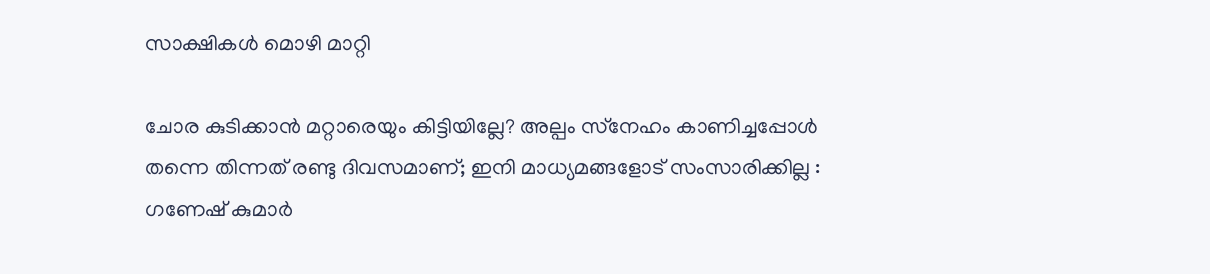സാക്ഷികള്‍ മൊഴി മാറ്റി

ചോര കുടിക്കാൻ മറ്റാരെയും കിട്ടിയില്ലേ? അല്പം സ്‌നേഹം കാണിച്ചപ്പോൾ തന്നെ തിന്നത് രണ്ടു ദിവസമാണ്; ഇനി മാധ്യമങ്ങളോട് സംസാരിക്കില്ല : ഗണേഷ് കുമാർ